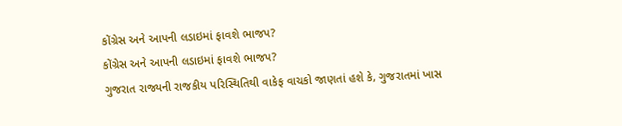કોંગ્રેસ અને આપની લડાઇમાં ફાવશે ભાજપ?
કોંગ્રેસ અને આપની લડાઇમાં ફાવશે ભાજપ?
ગુજરાત રાજ્યની રાજકીય પરિસ્થિતિથી વાકેફ વાચકો જાણતાં હશે કે, ગુજરાતમાં ખાસ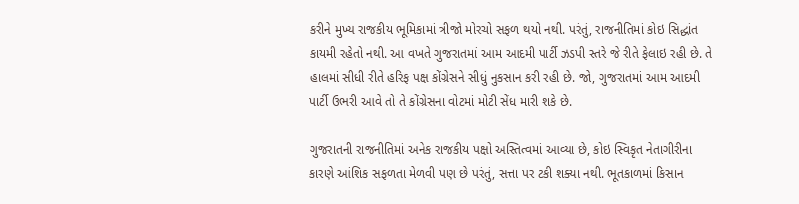કરીને મુખ્ય રાજકીય ભૂમિકામાં ત્રીજો મોરચો સફળ થયો નથી. પરંતું, રાજનીતિમાં કોઇ સિદ્ધાંત કાયમી રહેતો નથી. આ વખતે ગુજરાતમાં આમ આદમી પાર્ટી ઝડપી સ્તરે જે રીતે ફેલાઇ રહી છે. તે હાલમાં સીધી રીતે હરિફ પક્ષ કોંગ્રેસને સીધું નુકસાન કરી રહી છે. જો, ગુજરાતમાં આમ આદમી પાર્ટી ઉભરી આવે તો તે કોંગ્રેસના વોટમાં મોટી સેંધ મારી શકે છે.

ગુજરાતની રાજનીતિમાં અનેક રાજકીય પક્ષો અસ્તિત્વમાં આવ્યા છે, કોઇ સ્વિકૃત નેતાગીરીના કારણે આંશિક સફળતા મેળવી પણ છે પરંતું, સત્તા પર ટકી શક્યા નથી. ભૂતકાળમાં કિસાન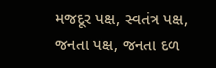મજદૂર પક્ષ, સ્વતંત્ર પક્ષ, જનતા પક્ષ, જનતા દળ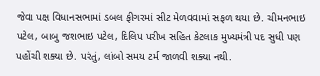જેવા પક્ષ વિધાનસભામાં ડબલ ફીગરમાં સીટ મેળવવામાં સફળ થયા છે. ચીમનભાઇ પટેલ, બાબુ જશભાઇ પટેલ, દિલિપ પરીખ સહિત કેટલાક મુખ્યમંત્રી પદ સુધી પણ પહોંચી શક્યા છે. પરંતું, લાંબો સમય ટર્મ જાળવી શક્યા નથી.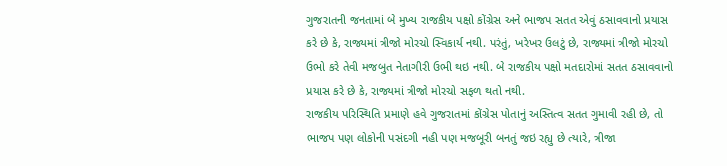ગુજરાતની જનતામાં બે મુખ્ય રાજકીય પક્ષો કોંગ્રેસ અને ભાજપ સતત એવું ઠસાવવાનો પ્રયાસ કરે છે કે, રાજ્યમાં ત્રીજો મોરચો સ્વિકાર્ય નથી. પરંતું, ખરેખર ઉલટું છે, રાજ્યમાં ત્રીજો મોરચો ઉભો કરે તેવી મજબુત નેતાગીરી ઉભી થઇ નથી. બે રાજકીય પક્ષો મતદારોમાં સતત ઠસાવવાનો પ્રયાસ કરે છે કે, રાજ્યમાં ત્રીજો મોરચો સફળ થતો નથી.
રાજકીય પરિસ્થિતિ પ્રમાણે હવે ગુજરાતમાં કોંગ્રેસ પોતાનું અસ્તિત્વ સતત ગુમાવી રહી છે, તો ભાજપ પણ લોકોની પસંદગી નહી પણ મજબૂરી બનતું જઇ રહ્યુ છે ત્યારે, ત્રીજા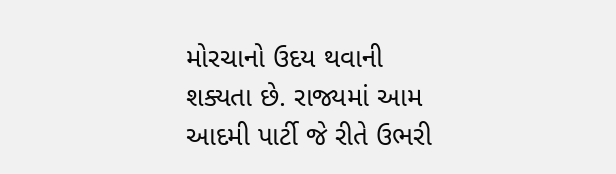મોરચાનો ઉદય થવાની શક્યતા છે. રાજ્યમાં આમ આદમી પાર્ટી જે રીતે ઉભરી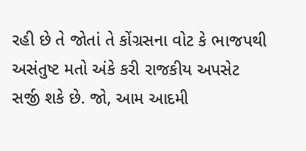રહી છે તે જોતાં તે કોંગ્રસના વોટ કે ભાજપથી અસંતુષ્ટ મતો અંકે કરી રાજકીય અપસેટ સર્જી શકે છે. જો, આમ આદમી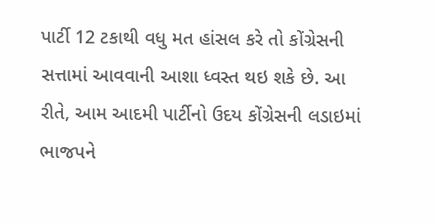પાર્ટી 12 ટકાથી વધુ મત હાંસલ કરે તો કોંગ્રેસની સત્તામાં આવવાની આશા ધ્વસ્ત થઇ શકે છે. આ રીતે, આમ આદમી પાર્ટીનો ઉદય કોંગ્રેસની લડાઇમાં ભાજપને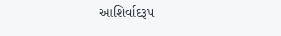આશિર્વાદરૂપ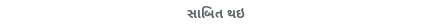સાબિત થઇ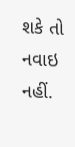શકે તો નવાઇ નહીં.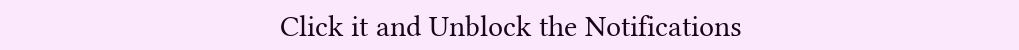Click it and Unblock the Notifications